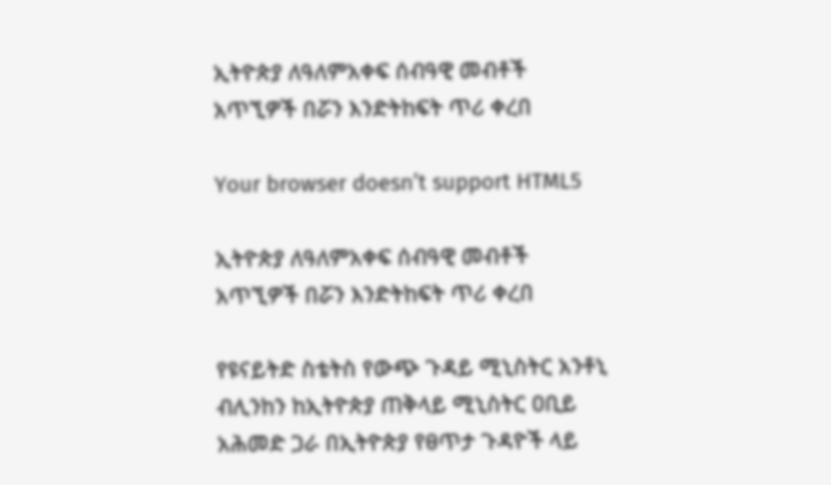ኢትዮጵያ ለዓለምአቀፍ ሰብዓዊ መብቶች አጥኚዎች በሯን እንድትከፍት ጥሪ ቀረበ

Your browser doesn’t support HTML5

ኢትዮጵያ ለዓለምአቀፍ ሰብዓዊ መብቶች አጥኚዎች በሯን እንድትከፍት ጥሪ ቀረበ

የዩናይትድ ስቴትስ የውጭ ጉዳይ ሚኒስትር አንቶኒ ብሊንከን ከኢትዮጵያ ጠቅላይ ሚኒስትር ዐቢይ አሕመድ ጋራ በኢትዮጵያ የፀጥታ ጉዳዮች ላይ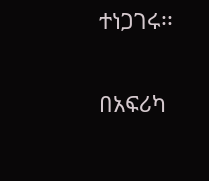ተነጋገሩ፡፡

በአፍሪካ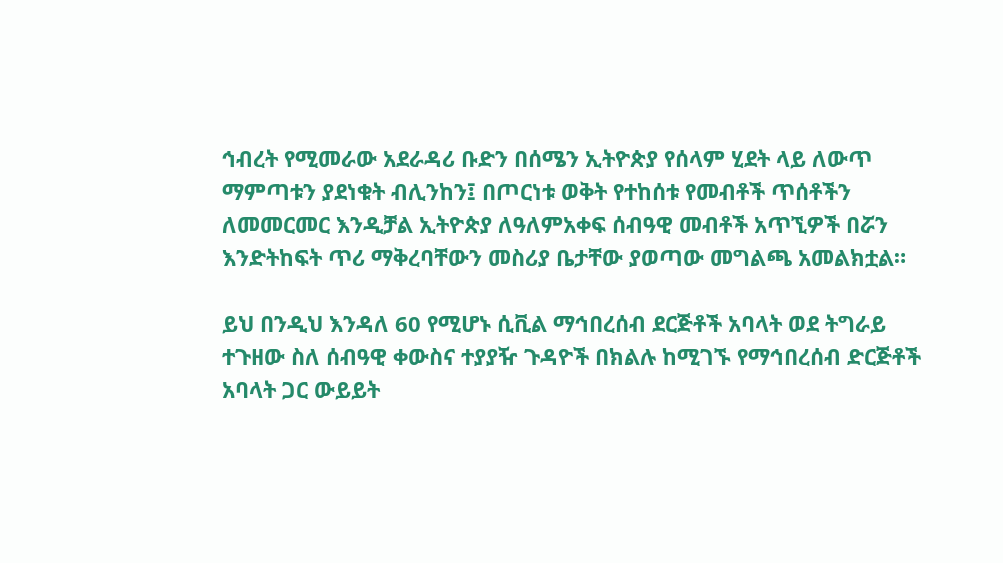ኅብረት የሚመራው አደራዳሪ ቡድን በሰሜን ኢትዮጵያ የሰላም ሂደት ላይ ለውጥ ማምጣቱን ያደነቁት ብሊንከን፤ በጦርነቱ ወቅት የተከሰቱ የመብቶች ጥሰቶችን ለመመርመር እንዲቻል ኢትዮጵያ ለዓለምአቀፍ ሰብዓዊ መብቶች አጥኚዎች በሯን እንድትከፍት ጥሪ ማቅረባቸውን መስሪያ ቤታቸው ያወጣው መግልጫ አመልክቷል።

ይህ በንዲህ እንዳለ 60 የሚሆኑ ሲቪል ማኅበረሰብ ደርጅቶች አባላት ወደ ትግራይ ተጉዘው ስለ ሰብዓዊ ቀውስና ተያያዥ ጉዳዮች በክልሉ ከሚገኙ የማኅበረሰብ ድርጅቶች አባላት ጋር ውይይት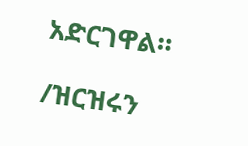አድርገዋል።

/ዝርዝሩን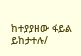ከተያያዘው ፋይል ይከታተሉ/